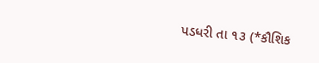પડધરી તા ૧૩ (*કૌશિક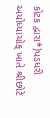કોટક દ્વારા*)પડધરી અયોધ્યાચોક્ ખાતે શ્રીછોટે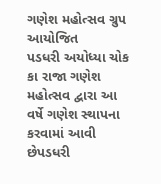ગણેશ મહોત્સવ ગ્રુપ આયોજિત
પડધરી અયોધ્યા ચોક કા રાજા ગણેશ મહોત્સવ દ્વારા આ વર્ષે ગણેશ સ્થાપના કરવામાં આવી છેપડધરી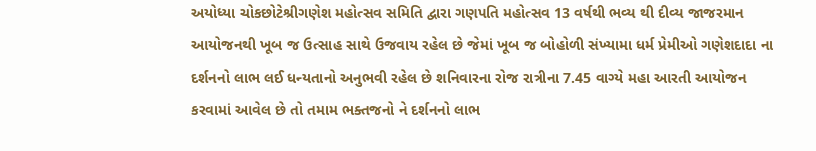અયોધ્યા ચોકછોટેશ્રીગણેશ મહોત્સવ સમિતિ દ્વારા ગણપતિ મહોત્સવ 13 વર્ષથી ભવ્ય થી દીવ્ય જાજરમાન આયોજનથી ખૂબ જ ઉત્સાહ સાથે ઉજવાય રહેલ છે જેમાં ખૂબ જ બોહોળી સંખ્યામા ધર્મ પ્રેમીઓ ગણેશદાદા ના દર્શનનો લાભ લઈ ધન્યતાનો અનુભવી રહેલ છે શનિવારના રોજ રાત્રીના 7.45 વાગ્યે મહા આરતી આયોજન કરવામાં આવેલ છે તો તમામ ભક્તજનો ને દર્શનનો લાભ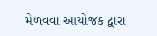મેળવવા આયોજક દ્વારા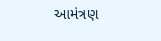આમંત્રણ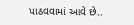પાઠવવામાં આવે છે..